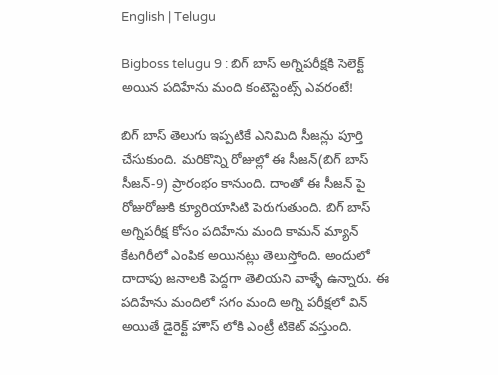English | Telugu

Bigboss telugu 9 : బిగ్ బాస్ అగ్నిపరీక్షకి సెలెక్ట్ అయిన పదిహేను మంది కంటెస్టెంట్స్ ఎవరంటే!

బిగ్ బాస్ తెలుగు ఇప్పటికే ఎనిమిది సీజన్లు పూర్తి చేసుకుంది. మరికొన్ని రోజుల్లో ఈ సీజన్(బిగ్ బాస్ సీజన్-9) ప్రారంభం కానుంది. దాంతో ఈ సీజన్ పై రోజురోజుకి క్యూరియాసిటి పెరుగుతుంది. బిగ్ బాస్ అగ్నిపరీక్ష కోసం పదిహేను మంది కామన్ మ్యాన్ కేటగిరీలో ఎంపిక అయినట్లు తెలుస్తోంది. అందులో దాదాపు జనాలకి పెద్దగా తెలియని వాళ్ళే ఉన్నారు. ఈ పదిహేను మందిలో సగం మంది అగ్ని పరీక్షలో విన్ అయితే డైరెక్ట్ హౌస్ లోకి ఎంట్రీ టికెట్ వస్తుంది.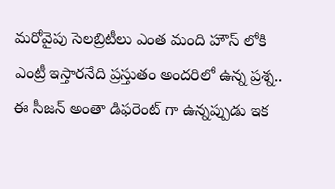మరోవైపు సెలబ్రిటీలు ఎంత మంది హౌస్ లోకి ఎంట్రీ ఇస్తారనేది ప్రస్తుతం అందరిలో ఉన్న ప్రశ్న.. ఈ సీజన్ అంతా డిఫరెంట్ గా ఉన్నప్పుడు ఇక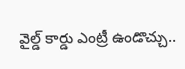వైల్డ్ కార్డు ఎంట్రీ ఉండొచ్చు..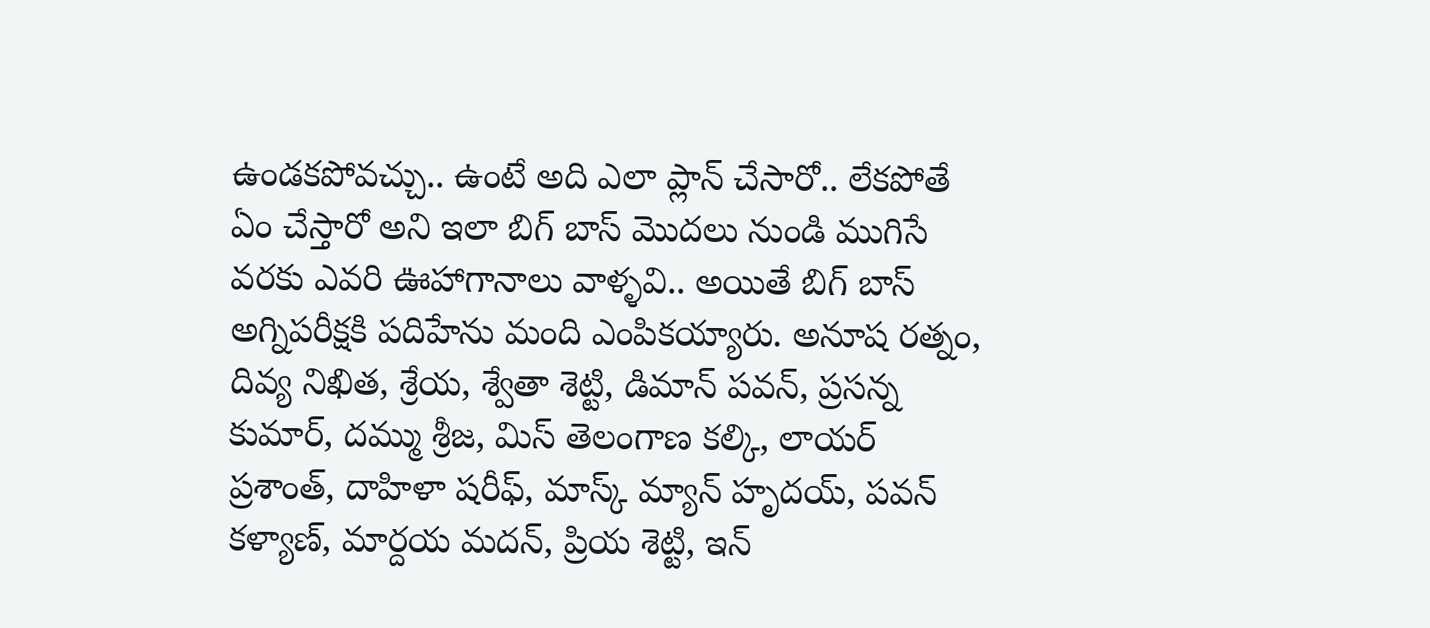ఉండకపోవచ్చు.. ఉంటే అది ఎలా ప్లాన్ చేసారో.. లేకపోతే ఏం చేస్తారో అని ఇలా బిగ్ బాస్ మొదలు నుండి ముగిసే వరకు ఎవరి ఊహాగానాలు వాళ్ళవి.. అయితే బిగ్ బాస్ అగ్నిపరీక్షకి పదిహేను మంది ఎంపికయ్యారు. అనూష రత్నం, దివ్య నిఖిత, శ్రేయ, శ్వేతా శెట్టి, డిమాన్ పవన్, ప్రసన్న కుమార్, దమ్ము శ్రీజ, మిస్ తెలంగాణ కల్కి, లాయర్ ప్రశాంత్, దాహిళా షరీఫ్, మాస్క్ మ్యాన్ హృదయ్, పవన్ కళ్యాణ్, మార్దయ మదన్, ప్రియ శెట్టి, ఇన్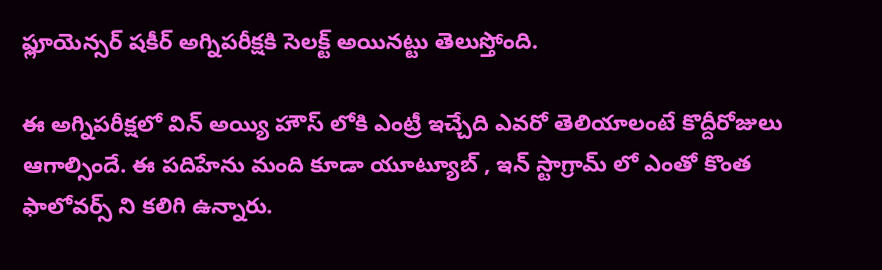ఫ్లూయెన్సర్ షకీర్ అగ్నిపరీక్షకి సెలక్ట్ అయినట్టు తెలుస్తోంది.

ఈ అగ్నిపరీక్షలో విన్ అయ్యి హౌస్ లోకి ఎంట్రీ ఇచ్చేది ఎవరో తెలియాలంటే కొద్దీరోజులు ఆగాల్సిందే. ఈ పదిహేను మంది కూడా యూట్యూబ్ , ఇన్ స్టాగ్రామ్ లో ఎంతో కొంత ఫాలోవర్స్ ని కలిగి ఉన్నారు.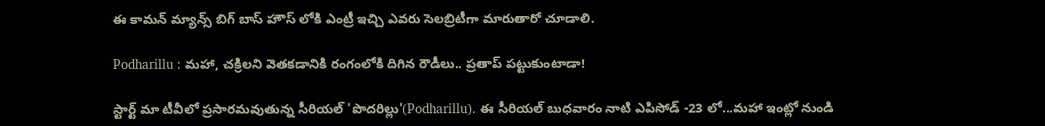ఈ కామన్ మ్యాన్స్ బిగ్ బాస్ హౌస్ లోకి ఎంట్రీ ఇచ్చి ఎవరు సెలబ్రిటీగా మారుతారో చూడాలి.

Podharillu : మహా, చక్రిలని వెతకడానికి రంగంలోకి దిగిన రౌడీలు.. ప్రతాప్ పట్టుకుంటాడా!

స్టార్ట్ మా టీవీలో ప్రసారమవుతున్న సీరియల్ 'పొదరిల్లు'(Podharillu). ఈ సీరియల్ బుధవారం నాటి ఎపిసోడ్ -23 లో...మహా ఇంట్లో నుండి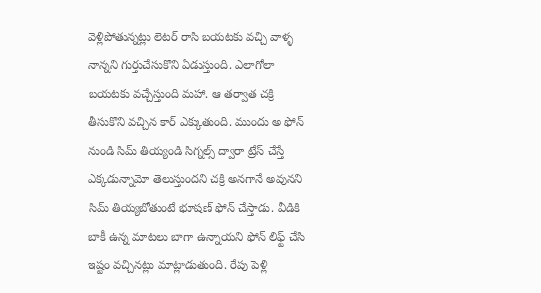వెళ్లిపోతున్నట్లు లెటర్ రాసి బయటకు వచ్చి వాళ్ళ నాన్నని గుర్తుచేసుకొని ఏడుస్తుంది. ఎలాగోలా బయటకు వచ్చేస్తుంది మహా. ఆ తర్వాత చక్రి తీసుకొని వచ్చిన కార్ ఎక్కుతుంది. ముందు అ ఫోన్ నుండి సిమ్ తియ్యండి సిగ్నల్స్ ద్వారా ట్రేస్ చేస్తే ఎక్కడున్నామో తెలుస్తుందని చక్రి అనగానే అవునని సిమ్ తియ్యబోతుంటే భూషణ్ ఫోన్ చేస్తాడు. వీడికి బాకీ ఉన్న మాటలు బాగా ఉన్నాయని ఫోన్ లిఫ్ట్ చేసి ఇష్టం వచ్చినట్లు మాట్లాడుతుంది. రేపు పెళ్లి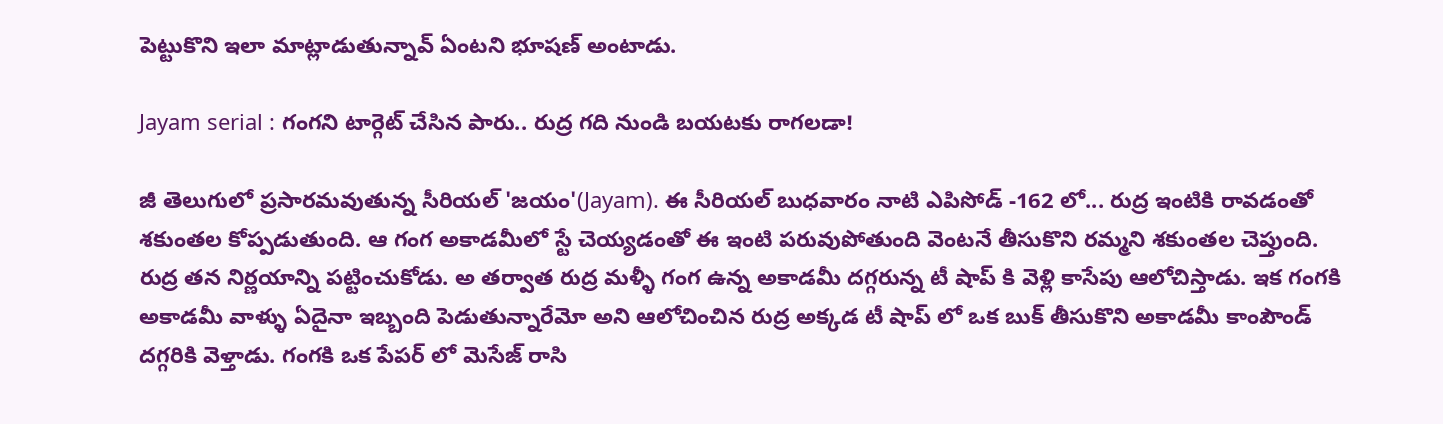పెట్టుకొని ఇలా మాట్లాడుతున్నావ్ ఏంటని భూషణ్ అంటాడు.

Jayam serial : గంగని టార్గెట్ చేసిన పారు.. రుద్ర గది నుండి బయటకు రాగలడా!

జీ తెలుగులో ప్రసారమవుతున్న సీరియల్ 'జయం'(Jayam). ఈ సీరియల్ బుధవారం నాటి ఎపిసోడ్ -162 లో... రుద్ర ఇంటికి రావడంతో శకుంతల కోప్పడుతుంది. ఆ గంగ అకాడమీలో స్టే చెయ్యడంతో ఈ ఇంటి పరువుపోతుంది వెంటనే తీసుకొని రమ్మని శకుంతల చెప్తుంది. రుద్ర తన నిర్ణయాన్ని పట్టించుకోడు. అ తర్వాత రుద్ర మళ్ళీ గంగ ఉన్న అకాడమీ దగ్గరున్న టీ షాప్ కి వెళ్లి కాసేపు ఆలోచిస్తాడు. ఇక గంగకి అకాడమీ వాళ్ళు ఏదైనా ఇబ్బంది పెడుతున్నారేమో అని ఆలోచించిన రుద్ర అక్కడ టీ షాప్ లో ఒక బుక్ తీసుకొని అకాడమీ కాంపౌండ్ దగ్గరికి వెళ్తాడు. గంగకి ఒక పేపర్ లో మెసేజ్ రాసి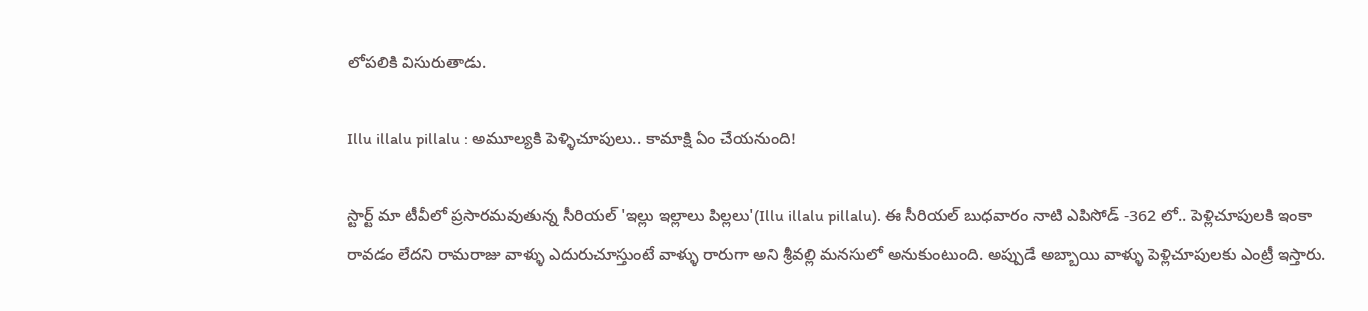లోపలికి విసురుతాడు.

Illu illalu pillalu : అమూల్యకి పెళ్ళిచూపులు.. కామాక్షి ఏం చేయనుంది!

స్టార్ట్ మా టీవీలో ప్రసారమవుతున్న సీరియల్ 'ఇల్లు ఇల్లాలు పిల్లలు'(Illu illalu pillalu). ఈ సీరియల్ బుధవారం నాటి ఎపిసోడ్ -362 లో.. పెళ్లిచూపులకి ఇంకా రావడం లేదని రామరాజు వాళ్ళు ఎదురుచూస్తుంటే వాళ్ళు రారుగా అని శ్రీవల్లి మనసులో అనుకుంటుంది. అప్పుడే అబ్బాయి వాళ్ళు పెళ్లిచూపులకు ఎంట్రీ ఇస్తారు‌.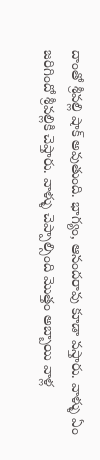దాంతో శ్రీవల్లి షాక్ అవుతుంది. భాగ్యం, ఆనందరావు కూడా వస్తారు. వాళ్ళు ఏం జరిగిందో శ్రీవల్లికి చెప్తారు. వాళ్ళు చెప్పాల్సింది మొత్తం అబ్బాయి వాళ్ల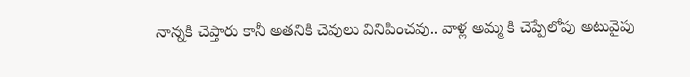నాన్నకి చెప్తారు కానీ అతనికి చెవులు వినిపించవు.. వాళ్ల అమ్మ కి చెప్పేలోపు అటువైపు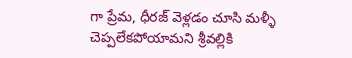గా ప్రేమ, ధీరజ్ వెళ్లడం చూసి మళ్ళీ చెప్పలేకపోయామని శ్రీవల్లికి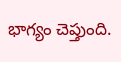భాగ్యం చెప్తుంది.